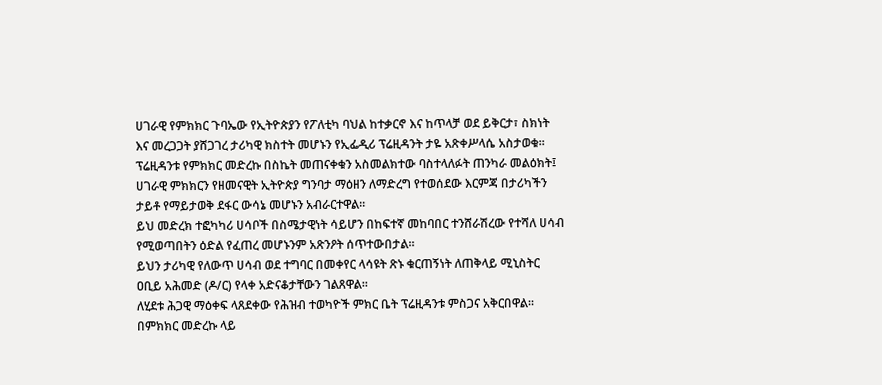ሀገራዊ የምክክር ጉባኤው የኢትዮጵያን የፖለቲካ ባህል ከተቃርኖ እና ከጥላቻ ወደ ይቅርታ፣ ስክነት እና መረጋጋት ያሸጋገረ ታሪካዊ ክስተት መሆኑን የኢፌዲሪ ፕሬዚዳንት ታዬ አጽቀሥላሴ አስታወቁ።
ፕሬዚዳንቱ የምክክር መድረኩ በስኬት መጠናቀቁን አስመልክተው ባስተላለፉት ጠንካራ መልዕክት፤ ሀገራዊ ምክክርን የዘመናዊት ኢትዮጵያ ግንባታ ማዕዘን ለማድረግ የተወሰደው እርምጃ በታሪካችን ታይቶ የማይታወቅ ደፋር ውሳኔ መሆኑን አብራርተዋል።
ይህ መድረክ ተፎካካሪ ሀሳቦች በስሜታዊነት ሳይሆን በከፍተኛ መከባበር ተንሸራሽረው የተሻለ ሀሳብ የሚወጣበትን ዕድል የፈጠረ መሆኑንም አጽንዖት ሰጥተውበታል።
ይህን ታሪካዊ የለውጥ ሀሳብ ወደ ተግባር በመቀየር ላሳዩት ጽኑ ቁርጠኝነት ለጠቅላይ ሚኒስትር ዐቢይ አሕመድ (ዶ/ር) የላቀ አድናቆታቸውን ገልጸዋል፡፡
ለሂደቱ ሕጋዊ ማዕቀፍ ላጸደቀው የሕዝብ ተወካዮች ምክር ቤት ፕሬዚዳንቱ ምስጋና አቅርበዋል።
በምክክር መድረኩ ላይ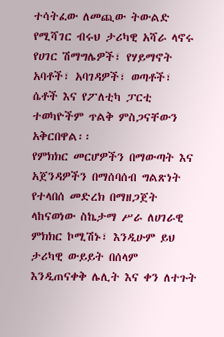ተሳትፈው ለመጪው ትውልድ የሚሻገር ብሩህ ታሪካዊ አሻራ ላኖሩ የሀገር ሽማግሌዎች፣ የሃይማኖት አባቶች፣ አባገዳዎች፣ ወጣቶች፣ ሴቶች እና የፖለቲካ ፓርቲ ተወካዮችም ጥልቅ ምስጋናቸውን አቅርበዋል፡፡
የምክክር መርሆዎችን በማውጣት እና አጀንዳዎችን በማሰባሰብ ግልጽነት የተላበሰ መድረክ በማዘጋጀት ላከናወነው ስኬታማ ሥራ ለሀገራዊ ምክክር ኮሚሽኑ፣ እንዲሁም ይህ ታሪካዊ ውይይት በሰላም እንዲጠናቀቅ ሌሊት እና ቀን ለተጉት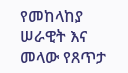የመከላከያ ሠራዊት እና መላው የጸጥታ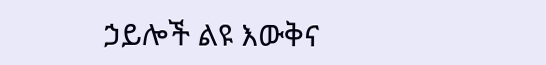ኃይሎች ልዩ እውቅና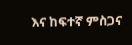እና ከፍተኛ ምስጋና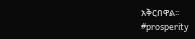አቅርበዋል፡፡
#prosperity